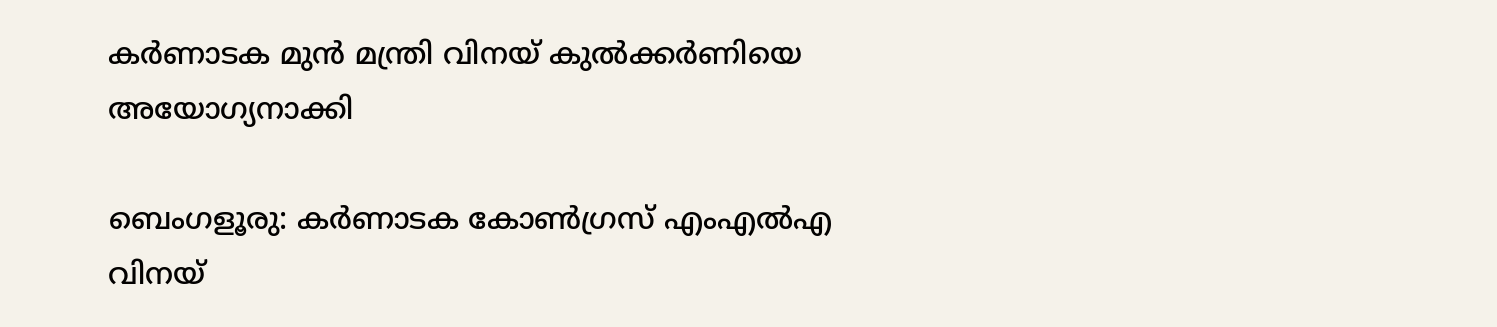കർണാടക മുൻ മന്ത്രി വിനയ് കുൽക്കർണിയെ അയോഗ്യനാക്കി

ബെംഗളൂരു: കർണാടക കോൺഗ്രസ് എംഎൽഎ വിനയ്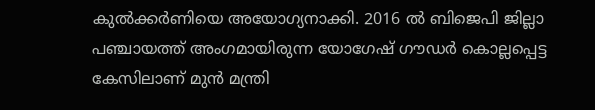കുൽക്കർണിയെ അയോഗ്യനാക്കി. 2016 ൽ ബിജെപി ജില്ലാ പഞ്ചായത്ത് അംഗമായിരുന്ന യോഗേഷ് ഗൗഡർ കൊല്ലപ്പെട്ട കേസിലാണ് മുൻ മന്ത്രി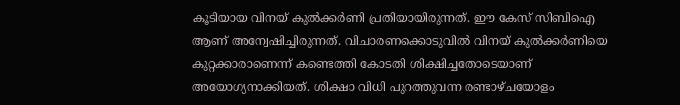കൂടിയായ വിനയ് കുൽക്കർണി പ്രതിയായിരുന്നത്. ഈ കേസ് സിബിഐ ആണ് അന്വേഷിച്ചിരുന്നത്. വിചാരണക്കൊടുവിൽ വിനയ് കുൽക്കർണിയെ കുറ്റക്കാരാണെന്ന് കണ്ടെത്തി കോടതി ശിക്ഷിച്ചതോടെയാണ് അയോഗ്യനാക്കിയത്. ശിക്ഷാ വിധി പുറത്തുവന്ന രണ്ടാഴ്ചയോളം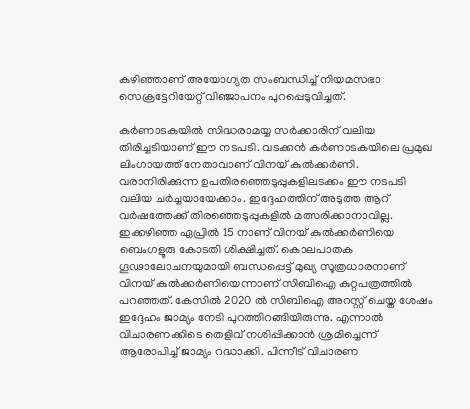കഴിഞ്ഞാണ് അയോഗ്യത സംബന്ധിച്ച് നിയമസഭാ സെക്രട്ടേറിയേറ്റ് വിഞ്ജാപനം പുറപ്പെടുവിച്ചത്.

കർണാടകയിൽ സിദ്ധരാമയ്യ സർക്കാരിന് വലിയ തിരിച്ചടിയാണ് ഈ നടപടി. വടക്കൻ കർണാടകയിലെ പ്രമുഖ ലിംഗായത്ത് നേതാവാണ് വിനയ് കുൽക്കർണി. വരാനിരിക്കുന്ന ഉപതിരഞ്ഞെടുപ്പുകളിലടക്കം ഈ നടപടി വലിയ ചർച്ചയായേക്കാം. ഇദ്ദേഹത്തിന് അടുത്ത ആറ് വർഷത്തേക്ക് തിരഞ്ഞെടുപ്പുകളിൽ മത്സരിക്കാനാവില്ല. ഇക്കഴിഞ്ഞ ഏപ്രിൽ 15 നാണ് വിനയ് കുൽക്കർണിയെ ബെംഗളൂരു കോടതി ശിക്ഷിച്ചത്. കൊലപാതക ഗൂഢാലോചനയുമായി ബന്ധപ്പെട്ട് മുഖ്യ സൂത്രധാരനാണ് വിനയ് കുൽക്കർണിയെന്നാണ് സിബിഐ കുറ്റപത്രത്തിൽ പറഞ്ഞത്. കേസിൽ 2020 ൽ സിബിഐ അറസ്റ്റ് ചെയ്ത ശേഷം ഇദ്ദേഹം ജാമ്യം നേടി പുറത്തിറങ്ങിയിരുന്നു. എന്നാൽ വിചാരണക്കിടെ തെളിവ് നശിപ്പിക്കാൻ ശ്രമിച്ചെന്ന് ആരോപിച്ച് ജാമ്യം റദ്ധാക്കി. പിന്നീട് വിചാരണ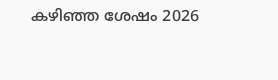കഴിഞ്ഞ ശേഷം 2026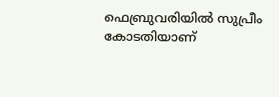ഫെബ്രുവരിയിൽ സുപ്രീം കോടതിയാണ്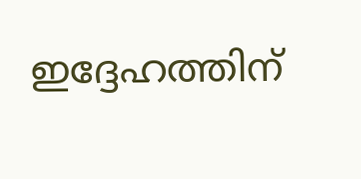ഇദ്ദേഹത്തിന്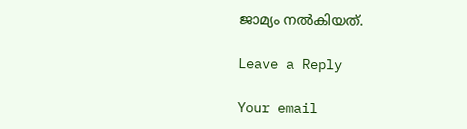ജാമ്യം നൽകിയത്.

Leave a Reply

Your email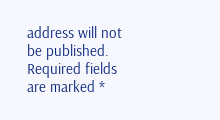address will not be published. Required fields are marked *